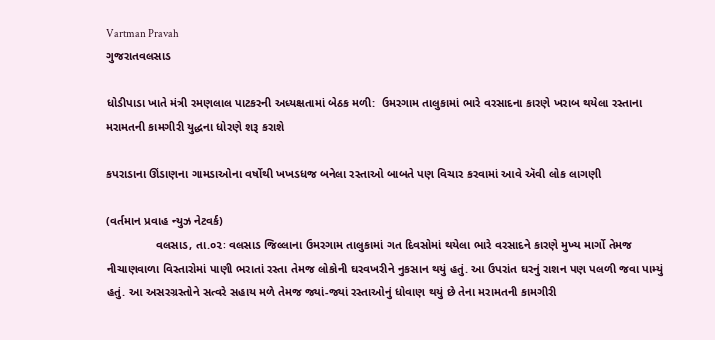Vartman Pravah
ગુજરાતવલસાડ

ધોડીપાડા ખાતે મંત્રી રમણલાલ પાટકરની અધ્યક્ષતામાં બેઠક મળી:  ઉમરગામ તાલુકામાં ભારે વરસાદના કારણે ખરાબ થયેલા રસ્તાના મરામતની કામગીરી યુદ્ધના ધોરણે શરૂ કરાશે

કપરાડાના ઊંડાણના ગામડાઓના વર્ષોથી ખખડધજ બનેલા રસ્તાઓ બાબતે પણ વિચાર કરવામાં આવે ઍવી લોક લાગણી

(વર્તમાન પ્રવાહ ન્યુઝ નેટવર્ક)
               વલસાડ, તા.૦૨ઃ વલસાડ જિલ્લાના ઉમરગામ તાલુકામાં ગત દિવસોમાં થયેલા ભારે વરસાદને કારણે મુખ્ય માર્ગો તેમજ નીચાણવાળા વિસ્તારોમાં પાણી ભરાતાં રસ્તા તેમજ લોકોની ઘરવખરીને નુકસાન થયું હતું. આ ઉપરાંત ઘરનું રાશન પણ પલળી જવા પામ્યું હતું. આ અસરગ્રસ્તોને સત્વરે સહાય મળે તેમજ જ્યાં-જ્યાં રસ્તાઓનું ધોવાણ થયું છે તેના મરામતની કામગીરી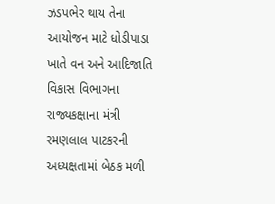ઝડપભેર થાય તેના આયોજન માટે ધોડીપાડા ખાતે વન અને આદિજાતિ વિકાસ વિભાગના રાજ્યકક્ષાના મંત્રી રમણલાલ પાટકરની અધ્યક્ષતામાં બેઠક મળી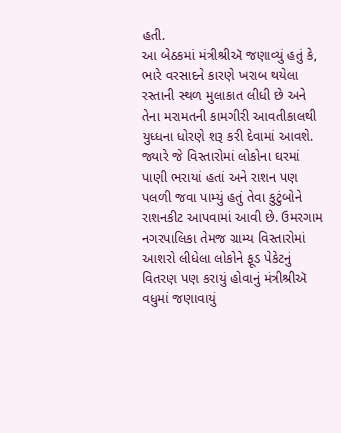હતી.
આ બેઠકમાં મંત્રીશ્રીઍ જણાવ્યું હતું કે, ભારે વરસાદને કારણે ખરાબ થયેલા રસ્તાની સ્થળ મુલાકાત લીધી છે અને તેના મરામતની કામગીરી આવતીકાલથી યુધ્ધના ધોરણે શરૂ કરી દેવામાં આવશે. જ્યારે જે વિસ્તારોમાં લોકોના ઘરમાં પાણી ભરાયાં હતાં અને રાશન પણ પલળી જવા પામ્યું હતું તેવા કુટુંબોને રાશનકીટ આપવામાં આવી છે. ઉમરગામ નગરપાલિકા તેમજ ગ્રામ્ય વિસ્તારોમાં આશરો લીધેલા લોકોને ફૂડ પેકેટનું વિતરણ પણ કરાયું હોવાનું મંત્રીશ્રીઍ વધુમાં જણાવાયું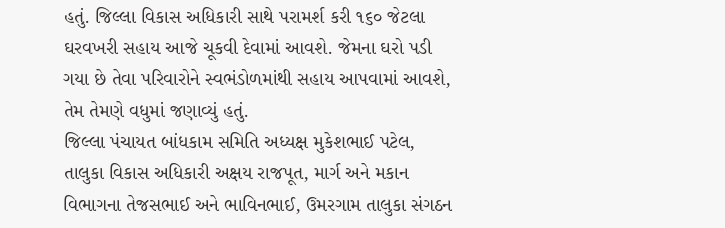હતું. જિલ્લા વિકાસ અધિકારી સાથે પરામર્શ કરી ૧૬૦ જેટલા ઘરવખરી સહાય આજે ચૂકવી દેવામાં આવશે. જેમના ઘરો પડી ગયા છે તેવા પરિવારોને સ્વભંડોળમાંથી સહાય આપવામાં આવશે, તેમ તેમણે વધુમાં જણાવ્યું હતું.
જિલ્લા પંચાયત બાંધકામ સમિતિ અધ્યક્ષ મુકેશભાઈ પટેલ, તાલુકા વિકાસ અધિકારી અક્ષય રાજપૂત, માર્ગ અને મકાન વિભાગના તેજસભાઈ અને ભાવિનભાઈ, ઉમરગામ તાલુકા સંગઠન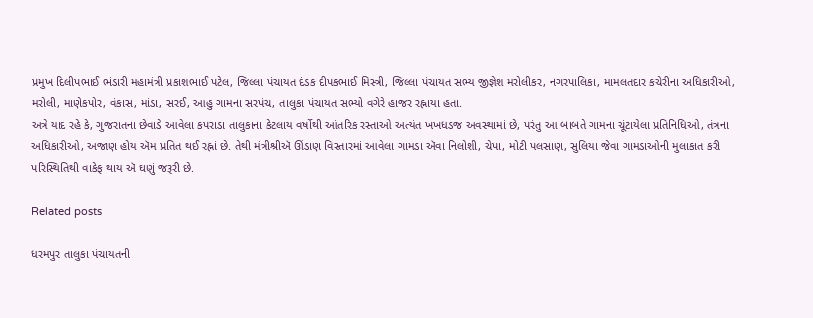પ્રમુખ દિલીપભાઈ ભંડારી મહામંત્રી પ્રકાશભાઈ પટેલ, જિલ્લા પંચાયત દંડક દીપકભાઈ મિસ્ત્રી, જિલ્લા પંચાયત સભ્ય જીજ્ઞેશ મરોલીકર, નગરપાલિકા, મામલતદાર કચેરીના અધિકારીઓ, મરોલી, માણેકપોર, વંકાસ, માંડા, સરઈ, આહુ ગામના સરપંચ, તાલુકા પંચાયત સભ્યો વગેરે હાજર રહ્નાયા હતા.
અત્રે યાદ રહે કે, ગુજરાતના છેવાડે આવેલા કપરાડા તાલુકાના કેટલાય વર્ષોથી આંતરિક રસ્તાઓ અત્યંત ખખધડજ અવસ્થામાં છે, પરંતુ આ બાબતે ગામના ચૂંટાયેલા પ્રતિનિધિઓ, તંત્રના અધિકારીઓ, અજાણ હોય ઍમ પ્રતિત થઈ રહ્નાં છે. તેથી મંત્રીશ્રીઍ ઊંડાણ વિસ્તારમાં આવેલા ગામડા ઍવા નિલોશી, ચેપા, મોટી પલસાણ, સુલિયા જેવા ગામડાઓની મુલાકાત કરી પરિસ્થિતિથી વાકેફ થાય ઍ ઘણું જરૂરી છે.

Related posts

ધરમપુર તાલુકા પંચાયતની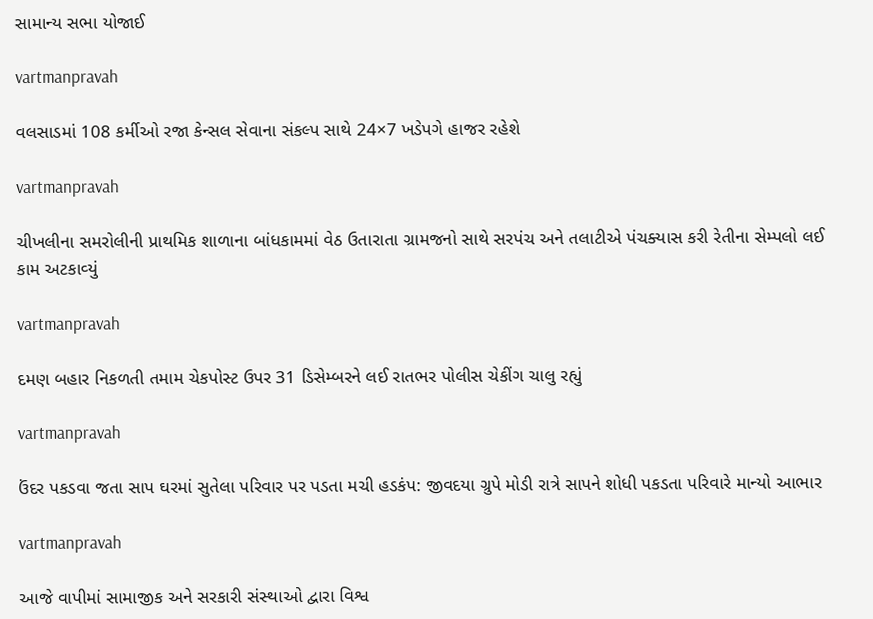સામાન્‍ય સભા યોજાઈ

vartmanpravah

વલસાડમાં 108 કર્મીઓ રજા કેન્‍સલ સેવાના સંકલ્‍પ સાથે 24×7 ખડેપગે હાજર રહેશે

vartmanpravah

ચીખલીના સમરોલીની પ્રાથમિક શાળાના બાંધકામમાં વેઠ ઉતારાતા ગ્રામજનો સાથે સરપંચ અને તલાટીએ પંચક્‍યાસ કરી રેતીના સેમ્‍પલો લઈ કામ અટકાવ્‍યું

vartmanpravah

દમણ બહાર નિકળતી તમામ ચેકપોસ્‍ટ ઉપર 31 ડિસેમ્‍બરને લઈ રાતભર પોલીસ ચેકીંગ ચાલુ રહ્યું

vartmanpravah

ઉંદર પકડવા જતા સાપ ઘરમાં સુતેલા પરિવાર પર પડતા મચી હડકંપ: જીવદયા ગ્રુપે મોડી રાત્રે સાપને શોધી પકડતા પરિવારે માન્‍યો આભાર

vartmanpravah

આજે વાપીમાં સામાજીક અને સરકારી સંસ્‍થાઓ દ્વારા વિશ્વ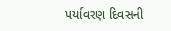પર્યાવરણ દિવસની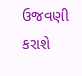ઉજવણી કરાશે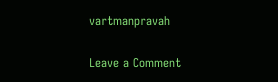vartmanpravah

Leave a Comment